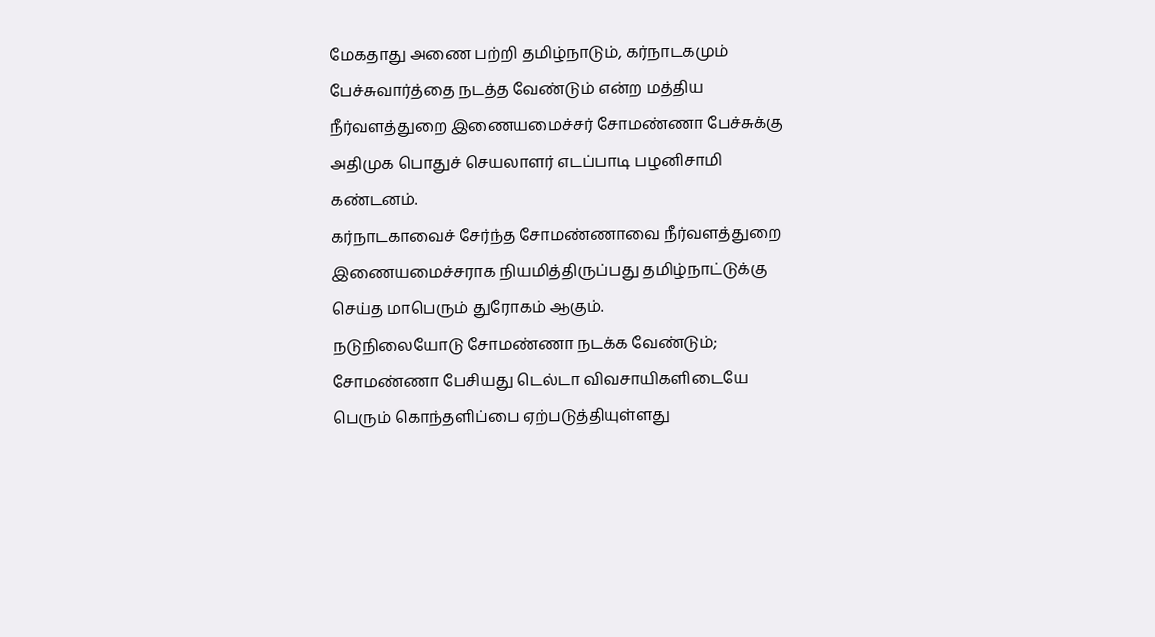மேகதாது அணை பற்றி தமிழ்நாடும், கர்நாடகமும் பேச்சுவார்த்தை நடத்த வேண்டும் என்ற மத்திய நீர்வளத்துறை இணையமைச்சர் சோமண்ணா பேச்சுக்கு அதிமுக பொதுச் செயலாளர் எடப்பாடி பழனிசாமி கண்டனம்.
கர்நாடகாவைச் சேர்ந்த சோமண்ணாவை நீர்வளத்துறை இணையமைச்சராக நியமித்திருப்பது தமிழ்நாட்டுக்கு செய்த மாபெரும் துரோகம் ஆகும்.
நடுநிலையோடு சோமண்ணா நடக்க வேண்டும்; சோமண்ணா பேசியது டெல்டா விவசாயிகளிடையே பெரும் கொந்தளிப்பை ஏற்படுத்தியுள்ளது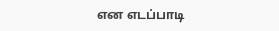என எடப்பாடி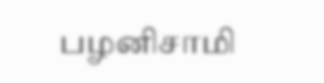பழனிசாமி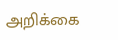அறிக்கை